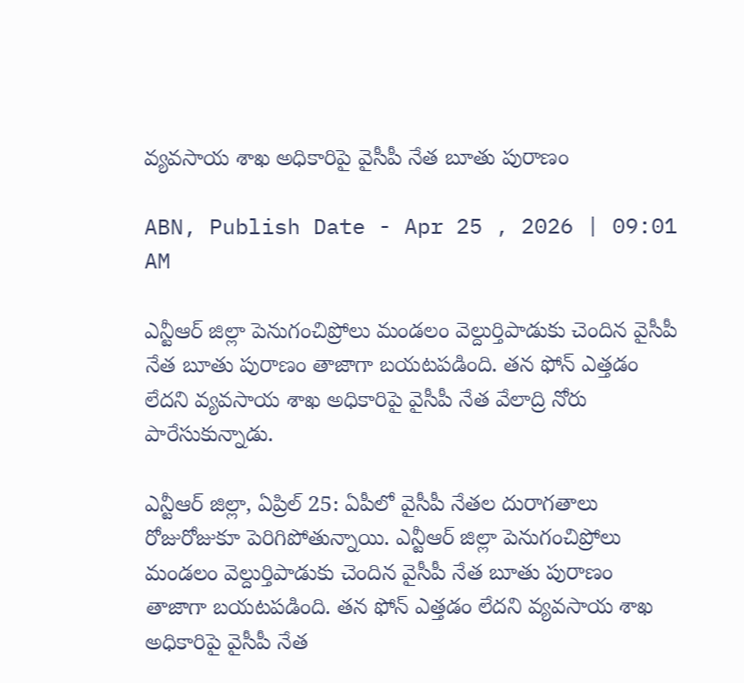వ్యవసాయ శాఖ అధికారిపై వైసీపీ నేత బూతు పురాణం

ABN, Publish Date - Apr 25 , 2026 | 09:01 AM

ఎన్టీఆర్‌ జిల్లా పెనుగంచిప్రోలు మండలం వెల్దుర్తిపాడుకు చెందిన వైసీపీ నేత బూతు పురాణం తాజాగా బయటపడింది. తన ఫోన్ ఎత్తడం లేదని వ్యవసాయ శాఖ అధికారిపై వైసీపీ నేత వేలాద్రి నోరు పారేసుకున్నాడు.

ఎన్టీఆర్ జిల్లా, ఏప్రిల్ 25: ఏపీలో వైసీపీ నేతల దురాగతాలు రోజురోజుకూ పెరిగిపోతున్నాయి. ఎన్టీఆర్‌ జిల్లా పెనుగంచిప్రోలు మండలం వెల్దుర్తిపాడుకు చెందిన వైసీపీ నేత బూతు పురాణం తాజాగా బయటపడింది. తన ఫోన్ ఎత్తడం లేదని వ్యవసాయ శాఖ అధికారిపై వైసీపీ నేత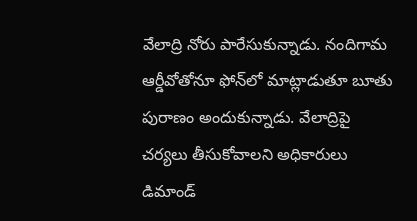వేలాద్రి నోరు పారేసుకున్నాడు. నందిగామ ఆర్డీవోతోనూ ఫోన్‌లో మాట్లాడుతూ బూతు పురాణం అందుకున్నాడు. వేలాద్రిపై చర్యలు తీసుకోవాలని అధికారులు డిమాండ్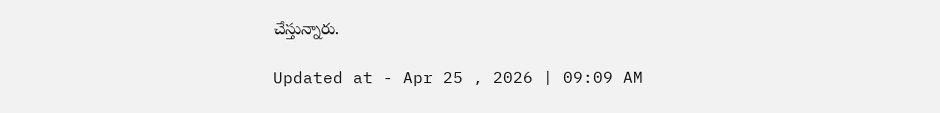చేస్తున్నారు.

Updated at - Apr 25 , 2026 | 09:09 AM